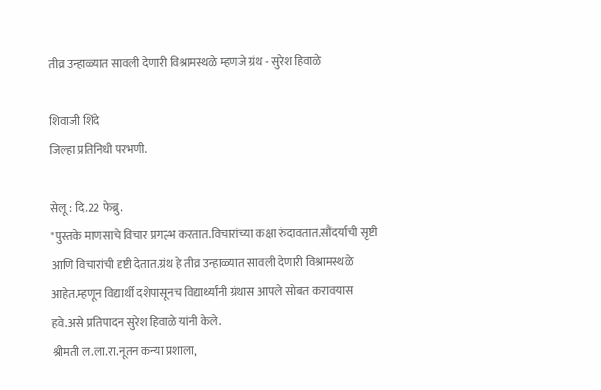तीव्र उन्हाळ्यात सावली देणारी विश्रामस्थळे म्हणजे ग्रंथ - सुरेश हिवाळे

शिवाजी शिंदे
जिल्हा प्रतिनिधी परभणी.

सेलू : दि.22 फेब्रु.
"पुस्तके माणसाचे विचार प्रगल्भ करतात.विचारांच्या कक्षा रुंदावतात.सौंदर्याची सृष्टी आणि विचारांची दृष्टी देतात.ग्रंथ हे तीव्र उन्हाळ्यात सावली देणारी विश्रामस्थळे आहेत.म्हणून विद्यार्थी दशेपासूनच विद्यार्थ्यांनी ग्रंथास आपले सोबत करावयास हवे.असे प्रतिपादन सुरेश हिवाळे यांनी केले.
श्रीमती ल.ला.रा.नूतन कन्या प्रशाला,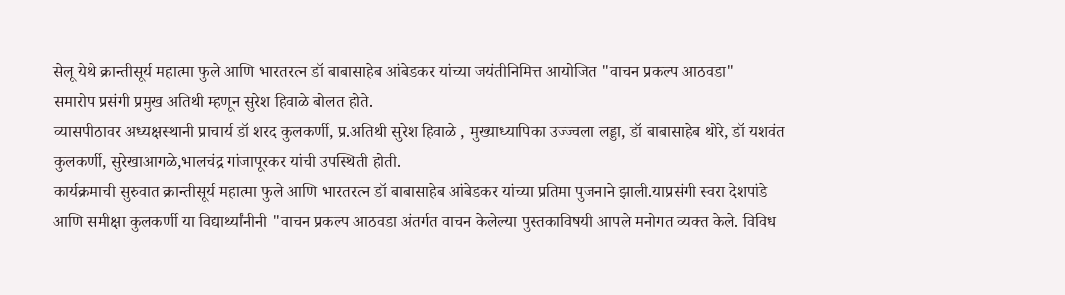सेलू येथे क्रान्तीसूर्य महात्मा फुले आणि भारतरत्न डॉ बाबासाहेब आंबेडकर यांच्या जयंतीनिमित्त आयोजित "वाचन प्रकल्प आठवडा"
समारोप प्रसंगी प्रमुख अतिथी म्हणून सुरेश हिवाळे बोलत होते.
व्यासपीठावर अध्यक्षस्थानी प्राचार्य डॉ शरद कुलकर्णी, प्र.अतिथी सुरेश हिवाळे , मुख्याध्यापिका उज्ज्वला लड्डा, डॉ बाबासाहेब थोरे, डॉ यशवंत कुलकर्णी, सुरेखाआगळे,भालचंद्र गांजापूरकर यांची उपस्थिती होती.
कार्यक्रमाची सुरुवात क्रान्तीसूर्य महात्मा फुले आणि भारतरत्न डॉ बाबासाहेब आंबेडकर यांच्या प्रतिमा पुजनाने झाली.याप्रसंगी स्वरा देशपांडे आणि समीक्षा कुलकर्णी या विद्यार्थ्यांनीनी "वाचन प्रकल्प आठवडा अंतर्गत वाचन केलेल्या पुस्तकाविषयी आपले मनोगत व्यक्त केले. विविध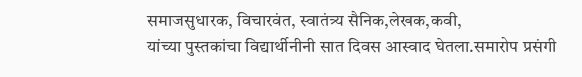समाजसुधारक, विचारवंत, स्वातंत्र्य सैनिक,लेखक,कवी,
यांच्या पुस्तकांचा विद्यार्थीनीनी सात दिवस आस्वाद घेतला.समारोप प्रसंगी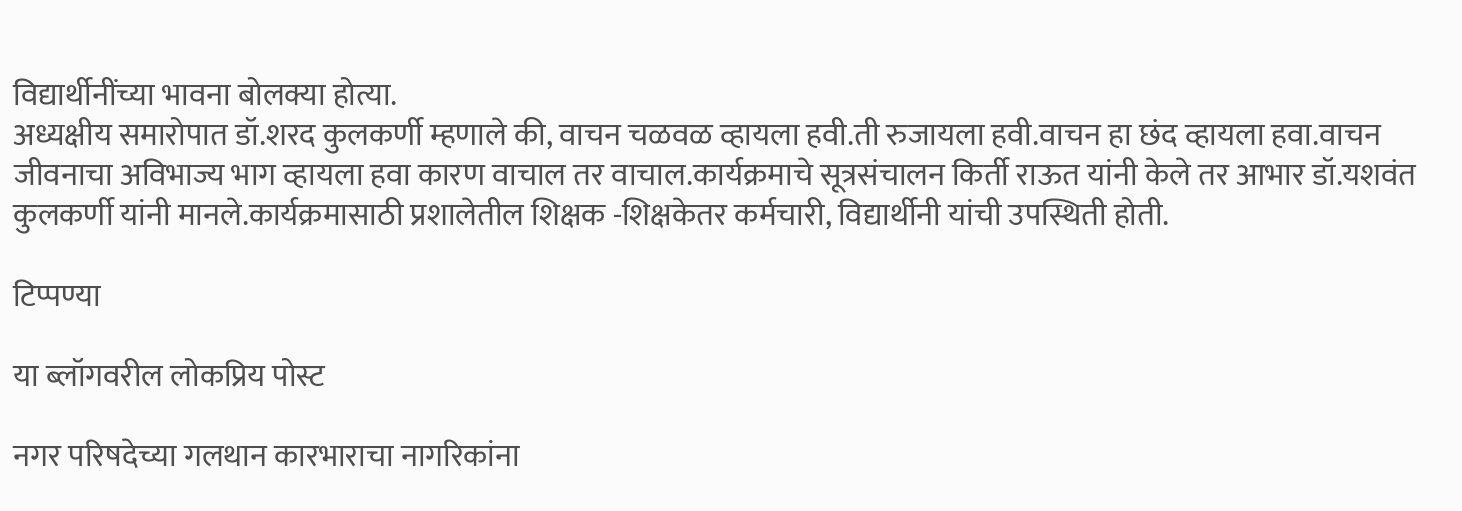विद्यार्थीनींच्या भावना बोलक्या होत्या.
अध्यक्षीय समारोपात डॉ.शरद कुलकर्णी म्हणाले की, वाचन चळवळ व्हायला हवी.ती रुजायला हवी.वाचन हा छंद व्हायला हवा.वाचन जीवनाचा अविभाज्य भाग व्हायला हवा कारण वाचाल तर वाचाल.कार्यक्रमाचे सूत्रसंचालन किर्ती राऊत यांनी केले तर आभार डॉ.यशवंत कुलकर्णी यांनी मानले.कार्यक्रमासाठी प्रशालेतील शिक्षक -शिक्षकेतर कर्मचारी, विद्यार्थीनी यांची उपस्थिती होती.

टिप्पण्या

या ब्लॉगवरील लोकप्रिय पोस्ट

नगर परिषदेच्या गलथान कारभाराचा नागरिकांना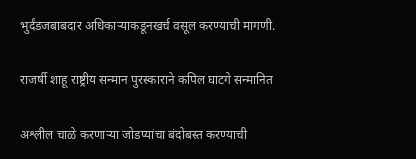भुर्दंडजबाबदार अधिकाऱ्याकडूनखर्च वसूल करण्याची मागणी.

राजर्षी शाहू राष्ट्रीय सन्मान पुरस्काराने कपिल घाटगे सन्मानित

अश्लील चाळे करणार्‍या जोडप्यांचा बंदोबस्त करण्याची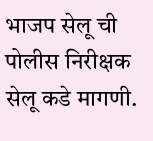भाजप सेलू ची पोलीस निरीक्षक सेलू कडे मागणी.